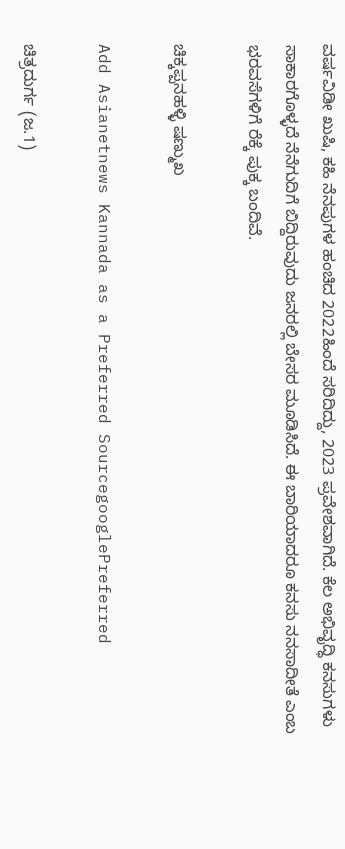ವರ್ಷವಿಡೀ ಖುಷಿ, ಕಹಿ ನೆನಪುಗಳ ಹಂಚಿದ 2022ಹಿಂದೆ ಸರಿದಿದ್ದು, 2023 ಪ್ರವೇಶವಾಗಿದೆ. ಕೆಲ ಅಭಿವೃದ್ಧಿ ಕನಸುಗಳು ಸಾಕಾರಗೊಳ್ಳದೆ ನೆನೆಗುದಿಗೆ ಬಿದ್ದಿರುವುದು ಜನರಲ್ಲಿ ಬೇಸರ ಮೂಡಿಸಿದೆ. ಈ ಬಾರಿಯಾದರೂ ಕನಸು ನನಸಾದೀತೆ ಎಂಬ ಭರವಸೆಗಳಿಗೆ ರೆಕ್ಕೆ ಪುಕ್ಕ ಬಂದಿವೆ.

ಚಿಕ್ಕಪ್ಪನಹಳ್ಳಿ ಷಣ್ಮುಖ

Add Asianetnews Kannada as a Preferred SourcegooglePreferred

ಚಿತ್ರದುರ್ಗ (ಜ.1)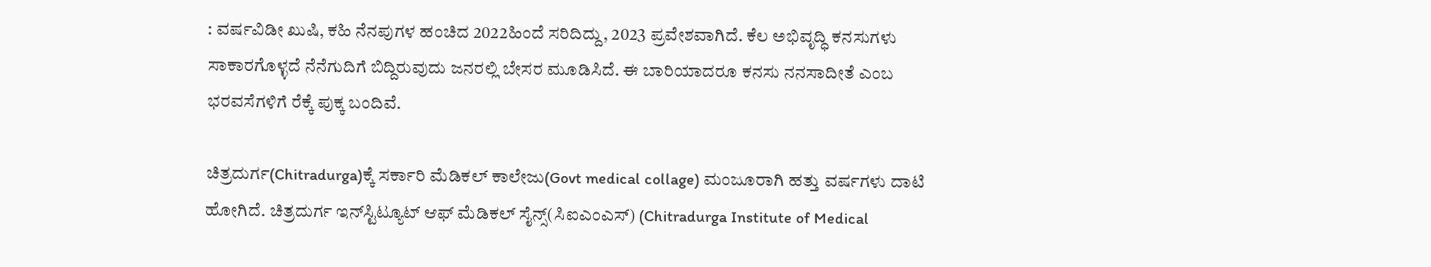: ವರ್ಷವಿಡೀ ಖುಷಿ, ಕಹಿ ನೆನಪುಗಳ ಹಂಚಿದ 2022ಹಿಂದೆ ಸರಿದಿದ್ದು, 2023 ಪ್ರವೇಶವಾಗಿದೆ. ಕೆಲ ಅಭಿವೃದ್ಧಿ ಕನಸುಗಳು ಸಾಕಾರಗೊಳ್ಳದೆ ನೆನೆಗುದಿಗೆ ಬಿದ್ದಿರುವುದು ಜನರಲ್ಲಿ ಬೇಸರ ಮೂಡಿಸಿದೆ. ಈ ಬಾರಿಯಾದರೂ ಕನಸು ನನಸಾದೀತೆ ಎಂಬ ಭರವಸೆಗಳಿಗೆ ರೆಕ್ಕೆ ಪುಕ್ಕ ಬಂದಿವೆ.

ಚಿತ್ರದುರ್ಗ(Chitradurga)ಕ್ಕೆ ಸರ್ಕಾರಿ ಮೆಡಿಕಲ್‌ ಕಾಲೇಜು(Govt medical collage) ಮಂಜೂರಾಗಿ ಹತ್ತು ವರ್ಷಗಳು ದಾಟಿ ಹೋಗಿದೆ. ಚಿತ್ರದುರ್ಗ ಇನ್‌ಸ್ಟಿಟ್ಯೂಟ್‌ ಆಫ್‌ ಮೆಡಿಕಲ್‌ ಸೈನ್ಸ್‌(ಸಿಐಎಂಎಸ್‌) (Chitradurga Institute of Medical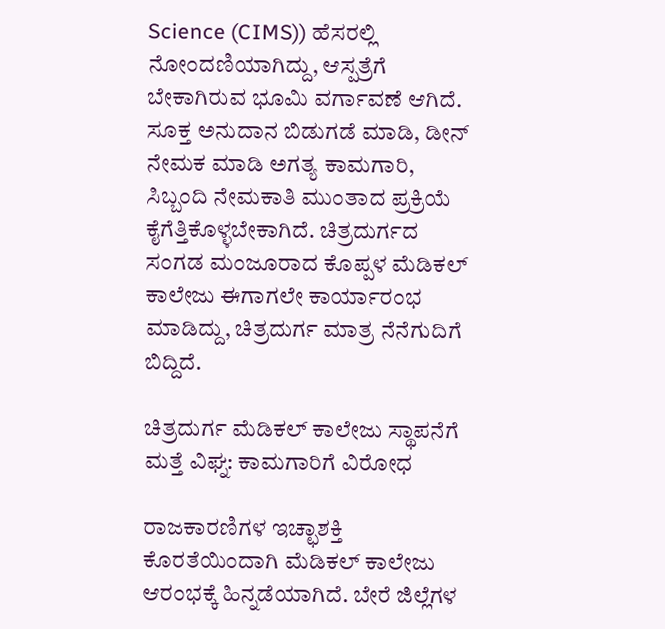Science (CIMS)) ಹೆಸರಲ್ಲಿ ನೋಂದಣಿಯಾಗಿದ್ದು, ಆಸ್ಪತ್ರೆಗೆ ಬೇಕಾಗಿರುವ ಭೂಮಿ ವರ್ಗಾವಣೆ ಆಗಿದೆ. ಸೂಕ್ತ ಅನುದಾನ ಬಿಡುಗಡೆ ಮಾಡಿ, ಡೀನ್‌ ನೇಮಕ ಮಾಡಿ ಅಗತ್ಯ ಕಾಮಗಾರಿ, ಸಿಬ್ಬಂದಿ ನೇಮಕಾತಿ ಮುಂತಾದ ಪ್ರಕ್ರಿಯೆ ಕೈಗೆತ್ತಿಕೊಳ್ಳಬೇಕಾಗಿದೆ. ಚಿತ್ರದುರ್ಗದ ಸಂಗಡ ಮಂಜೂರಾದ ಕೊಪ್ಪಳ ಮೆಡಿಕಲ್‌ ಕಾಲೇಜು ಈಗಾಗಲೇ ಕಾರ್ಯಾರಂಭ ಮಾಡಿದ್ದು, ಚಿತ್ರದುರ್ಗ ಮಾತ್ರ ನೆನೆಗುದಿಗೆ ಬಿದ್ದಿದೆ.

ಚಿತ್ರದುರ್ಗ ಮೆಡಿಕಲ್ ಕಾಲೇಜು ಸ್ಥಾಪನೆಗೆ ಮತ್ತೆ ವಿಘ್ನ: ಕಾಮಗಾರಿಗೆ ವಿರೋಧ

ರಾಜಕಾರಣಿಗಳ ಇಚ್ಛಾಶಕ್ತಿ ಕೊರತೆಯಿಂದಾಗಿ ಮೆಡಿಕಲ್‌ ಕಾಲೇಜು ಆರಂಭಕ್ಕೆ ಹಿನ್ನಡೆಯಾಗಿದೆ. ಬೇರೆ ಜಿಲ್ಲೆಗಳ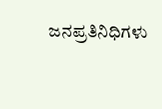ಜನಪ್ರತಿನಿಧಿಗಳು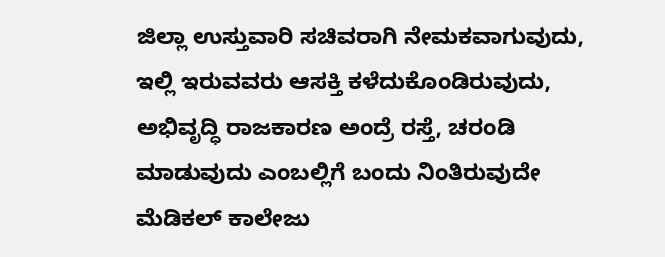ಜಿಲ್ಲಾ ಉಸ್ತುವಾರಿ ಸಚಿವರಾಗಿ ನೇಮಕವಾಗುವುದು, ಇಲ್ಲಿ ಇರುವವರು ಆಸಕ್ತಿ ಕಳೆದುಕೊಂಡಿರುವುದು, ಅಭಿವೃದ್ಧಿ ರಾಜಕಾರಣ ಅಂದ್ರೆ ರಸ್ತೆ, ಚರಂಡಿ ಮಾಡುವುದು ಎಂಬಲ್ಲಿಗೆ ಬಂದು ನಿಂತಿರುವುದೇ ಮೆಡಿಕಲ್‌ ಕಾಲೇಜು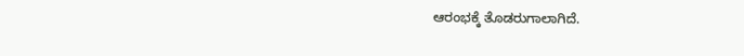ಆರಂಭಕ್ಕೆ ತೊಡರುಗಾಲಾಗಿದೆ.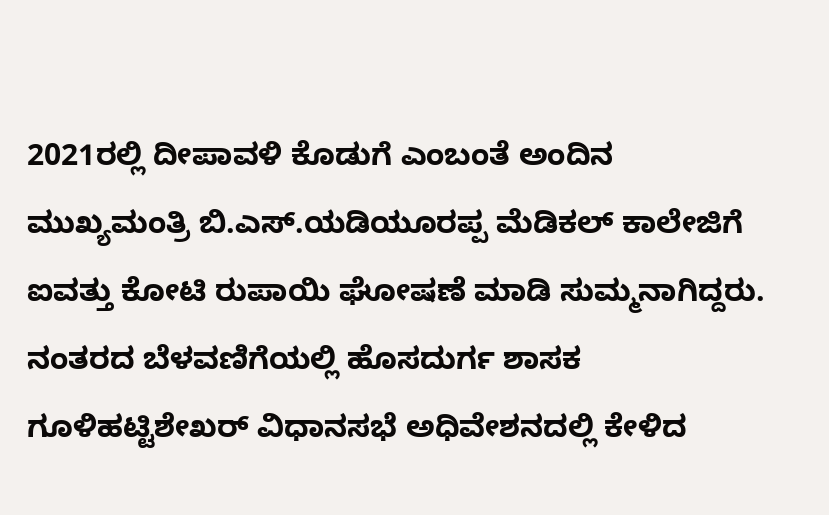2021ರಲ್ಲಿ ದೀಪಾವಳಿ ಕೊಡುಗೆ ಎಂಬಂತೆ ಅಂದಿನ ಮುಖ್ಯಮಂತ್ರಿ ಬಿ.ಎಸ್‌.ಯಡಿಯೂರಪ್ಪ ಮೆಡಿಕಲ್‌ ಕಾಲೇಜಿಗೆ ಐವತ್ತು ಕೋಟಿ ರುಪಾಯಿ ಘೋಷಣೆ ಮಾಡಿ ಸುಮ್ಮನಾಗಿದ್ದರು. ನಂತರದ ಬೆಳವಣಿಗೆಯಲ್ಲಿ ಹೊಸದುರ್ಗ ಶಾಸಕ ಗೂಳಿಹಟ್ಟಿಶೇಖರ್‌ ವಿಧಾನಸಭೆ ಅಧಿವೇಶನದಲ್ಲಿ ಕೇಳಿದ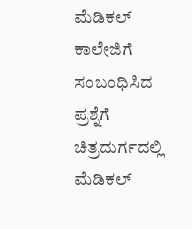ಮೆಡಿಕಲ್‌ ಕಾಲೇಜಿಗೆ ಸಂಬಂಧಿಸಿದ ಪ್ರಶ್ನೆಗೆ ಚಿತ್ರದುರ್ಗದಲ್ಲಿ ಮೆಡಿಕಲ್‌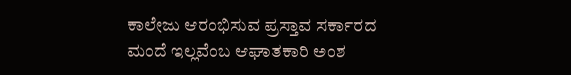ಕಾಲೇಜು ಆರಂಭಿಸುವ ಪ್ರಸ್ತಾವ ಸರ್ಕಾರದ ಮಂದೆ ಇಲ್ಲವೆಂಬ ಆಘಾತಕಾರಿ ಅಂಶ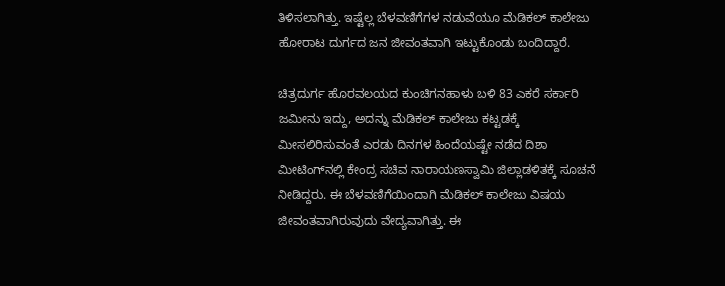ತಿಳಿಸಲಾಗಿತ್ತು. ಇಷ್ಟೆಲ್ಲ ಬೆಳವಣಿಗೆಗಳ ನಡುವೆಯೂ ಮೆಡಿಕಲ್‌ ಕಾಲೇಜು ಹೋರಾಟ ದುರ್ಗದ ಜನ ಜೀವಂತವಾಗಿ ಇಟ್ಟುಕೊಂಡು ಬಂದಿದ್ದಾರೆ.

ಚಿತ್ರದುರ್ಗ ಹೊರವಲಯದ ಕುಂಚಿಗನಹಾಳು ಬಳಿ 83 ಎಕರೆ ಸರ್ಕಾರಿ ಜಮೀನು ಇದ್ದು, ಅದನ್ನು ಮೆಡಿಕಲ್‌ ಕಾಲೇಜು ಕಟ್ಟಡಕ್ಕೆ ಮೀಸಲಿರಿಸುವಂತೆ ಎರಡು ದಿನಗಳ ಹಿಂದೆಯಷ್ಟೇ ನಡೆದ ದಿಶಾ ಮೀಟಿಂಗ್‌ನಲ್ಲಿ ಕೇಂದ್ರ ಸಚಿವ ನಾರಾಯಣಸ್ವಾಮಿ ಜಿಲ್ಲಾಡಳಿತಕ್ಕೆ ಸೂಚನೆ ನೀಡಿದ್ದರು. ಈ ಬೆಳವಣಿಗೆಯಿಂದಾಗಿ ಮೆಡಿಕಲ್‌ ಕಾಲೇಜು ವಿಷಯ ಜೀವಂತವಾಗಿರುವುದು ವೇದ್ಯವಾಗಿತ್ತು. ಈ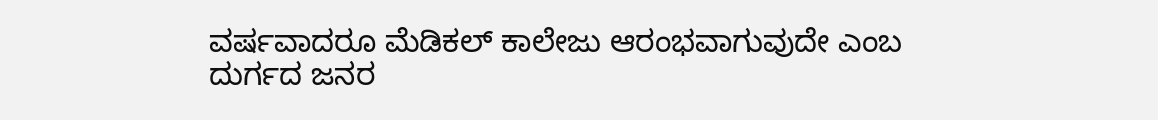ವರ್ಷವಾದರೂ ಮೆಡಿಕಲ್‌ ಕಾಲೇಜು ಆರಂಭವಾಗುವುದೇ ಎಂಬ ದುರ್ಗದ ಜನರ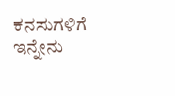ಕನಸುಗಳಿಗೆ ಇನ್ನೇನು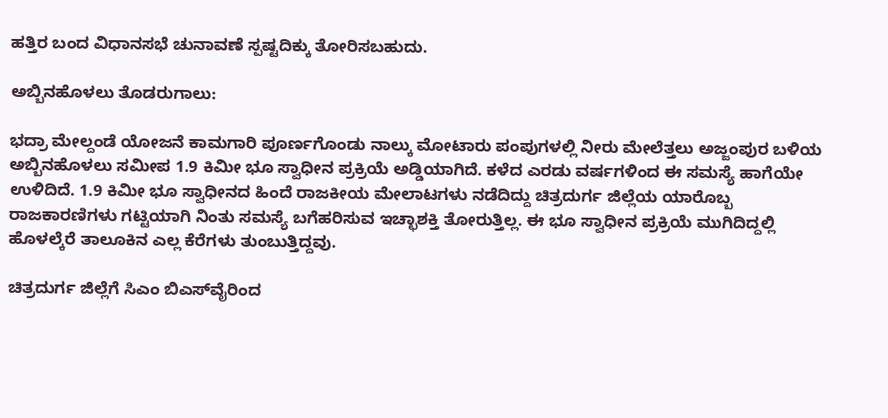ಹತ್ತಿರ ಬಂದ ವಿಧಾನಸಭೆ ಚುನಾವಣೆ ಸ್ಪಷ್ಟದಿಕ್ಕು ತೋರಿಸಬಹುದು.

ಅಬ್ಬಿನಹೊಳಲು ತೊಡರುಗಾಲು:

ಭದ್ರಾ ಮೇಲ್ದಂಡೆ ಯೋಜನೆ ಕಾಮಗಾರಿ ಪೂರ್ಣಗೊಂಡು ನಾಲ್ಕು ಮೋಟಾರು ಪಂಪುಗಳಲ್ಲಿ ನೀರು ಮೇಲೆತ್ತಲು ಅಜ್ಜಂಪುರ ಬಳಿಯ ಅಬ್ಬಿನಹೊಳಲು ಸಮೀಪ 1.9 ಕಿಮೀ ಭೂ ಸ್ವಾಧೀನ ಪ್ರಕ್ರಿಯೆ ಅಡ್ಡಿಯಾಗಿದೆ. ಕಳೆದ ಎರಡು ವರ್ಷಗಳಿಂದ ಈ ಸಮಸ್ಯೆ ಹಾಗೆಯೇ ಉಳಿದಿದೆ. 1.9 ಕಿಮೀ ಭೂ ಸ್ವಾಧೀನದ ಹಿಂದೆ ರಾಜಕೀಯ ಮೇಲಾಟಗಳು ನಡೆದಿದ್ದು ಚಿತ್ರದುರ್ಗ ಜಿಲ್ಲೆಯ ಯಾರೊಬ್ಬ ರಾಜಕಾರಣಿಗಳು ಗಟ್ಟಿಯಾಗಿ ನಿಂತು ಸಮಸ್ಯೆ ಬಗೆಹರಿಸುವ ಇಚ್ಛಾಶಕ್ತಿ ತೋರುತ್ತಿಲ್ಲ. ಈ ಭೂ ಸ್ವಾಧೀನ ಪ್ರಕ್ರಿಯೆ ಮುಗಿದಿದ್ದಲ್ಲಿ ಹೊಳಲ್ಕೆರೆ ತಾಲೂಕಿನ ಎಲ್ಲ ಕೆರೆಗಳು ತುಂಬುತ್ತಿದ್ದವು.

ಚಿತ್ರದುರ್ಗ ಜಿಲ್ಲೆಗೆ ಸಿಎಂ ಬಿಎಸ್‌ವೈರಿಂದ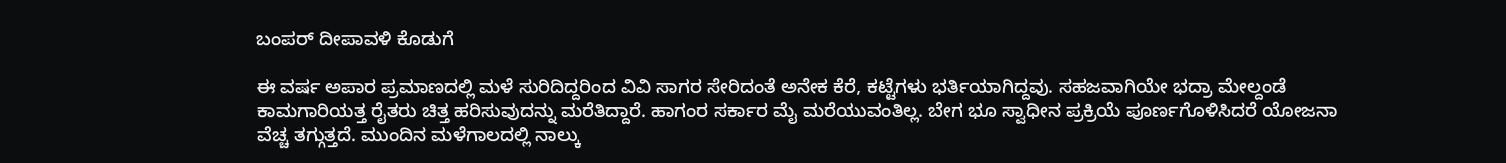ಬಂಪರ್ ದೀಪಾವಳಿ ಕೊಡುಗೆ

ಈ ವರ್ಷ ಅಪಾರ ಪ್ರಮಾಣದಲ್ಲಿ ಮಳೆ ಸುರಿದಿದ್ದರಿಂದ ವಿವಿ ಸಾಗರ ಸೇರಿದಂತೆ ಅನೇಕ ಕೆರೆ, ಕಟ್ಟೆಗಳು ಭರ್ತಿಯಾಗಿದ್ದವು. ಸಹಜವಾಗಿಯೇ ಭದ್ರಾ ಮೇಲ್ದಂಡೆ ಕಾಮಗಾರಿಯತ್ತ ರೈತರು ಚಿತ್ತ ಹರಿಸುವುದನ್ನು ಮರೆತಿದ್ದಾರೆ. ಹಾಗಂರ ಸರ್ಕಾರ ಮೈ ಮರೆಯುವಂತಿಲ್ಲ. ಬೇಗ ಭೂ ಸ್ವಾಧೀನ ಪ್ರಕ್ರಿಯೆ ಪೂರ್ಣಗೊಳಿಸಿದರೆ ಯೋಜನಾ ವೆಚ್ಚ ತಗ್ಗುತ್ತದೆ. ಮುಂದಿನ ಮಳೆಗಾಲದಲ್ಲಿ ನಾಲ್ಕು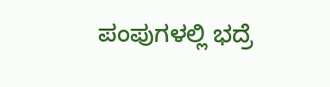ಪಂಪುಗಳಲ್ಲಿ ಭದ್ರೆ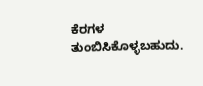ಕೆರಗಳ ತುಂಬಿಸಿಕೊಳ್ಳಬಹುದು.